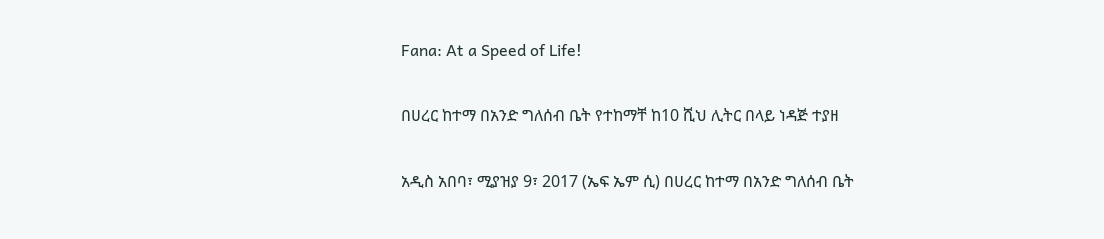Fana: At a Speed of Life!

በሀረር ከተማ በአንድ ግለሰብ ቤት የተከማቸ ከ10 ሺህ ሊትር በላይ ነዳጅ ተያዘ

አዲስ አበባ፣ ሚያዝያ 9፣ 2017 (ኤፍ ኤም ሲ) በሀረር ከተማ በአንድ ግለሰብ ቤት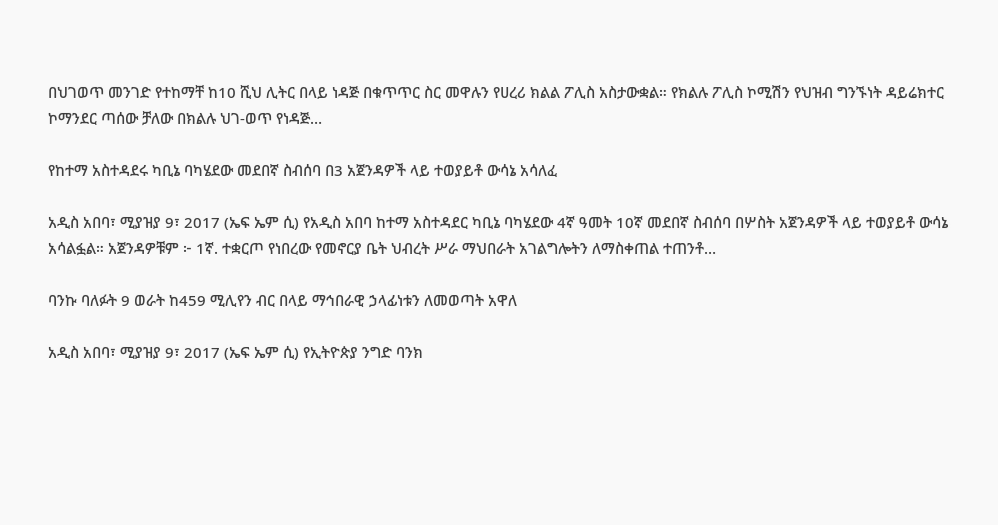በህገወጥ መንገድ የተከማቸ ከ10 ሺህ ሊትር በላይ ነዳጅ በቁጥጥር ስር መዋሉን የሀረሪ ክልል ፖሊስ አስታውቋል። የክልሉ ፖሊስ ኮሚሽን የህዝብ ግንኙነት ዳይሬክተር ኮማንደር ጣሰው ቻለው በክልሉ ህገ-ወጥ የነዳጅ…

የከተማ አስተዳደሩ ካቢኔ ባካሄደው መደበኛ ስብሰባ በ3 አጀንዳዎች ላይ ተወያይቶ ውሳኔ አሳለፈ

አዲስ አበባ፣ ሚያዝያ 9፣ 2017 (ኤፍ ኤም ሲ) የአዲስ አበባ ከተማ አስተዳደር ካቢኔ ባካሄደው 4ኛ ዓመት 10ኛ መደበኛ ስብሰባ በሦስት አጀንዳዎች ላይ ተወያይቶ ውሳኔ አሳልፏል። አጀንዳዎቹም ፦ 1ኛ. ተቋርጦ የነበረው የመኖርያ ቤት ህብረት ሥራ ማህበራት አገልግሎትን ለማስቀጠል ተጠንቶ…

ባንኩ ባለፉት 9 ወራት ከ459 ሚሊየን ብር በላይ ማኅበራዊ ኃላፊነቱን ለመወጣት አዋለ

አዲስ አበባ፣ ሚያዝያ 9፣ 2017 (ኤፍ ኤም ሲ) የኢትዮጵያ ንግድ ባንክ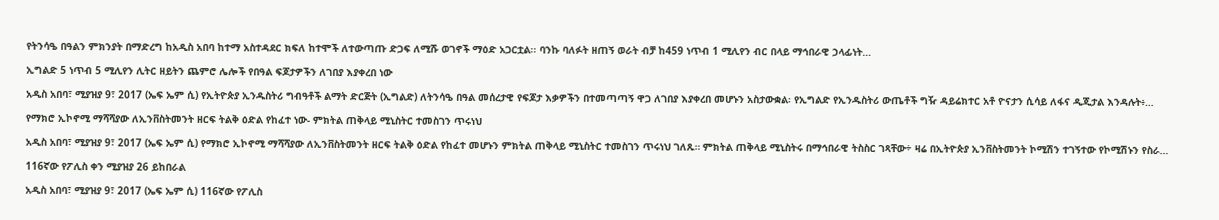የትንሳዔ በዓልን ምክንያት በማድረግ ከአዲስ አበባ ከተማ አስተዳደር ክፍለ ከተሞች ለተውጣጡ ድጋፍ ለሚሹ ወገኖች ማዕድ አጋርቷል፡፡ ባንኩ ባለፉት ዘጠኝ ወራት ብቻ ከ459 ነጥብ 1 ሚሊየን ብር በላይ ማኅበራዊ ኃላፊነት…

ኢግልድ 5 ነጥብ 5 ሚሊየን ሊትር ዘይትን ጨምሮ ሌሎች የበዓል ፍጆታዎችን ለገበያ እያቀረበ ነው

አዲስ አበባ፣ ሚያዝያ 9፣ 2017 (ኤፍ ኤም ሲ) የኢትዮጵያ ኢንዱስትሪ ግብዓቶች ልማት ድርጅት (ኢግልድ) ለትንሳዔ በዓል መሰረታዊ የፍጆታ እቃዎችን በተመጣጣኝ ዋጋ ለገበያ እያቀረበ መሆኑን አስታውቋል፡ የኢግልድ የኢንዱስትሪ ውጤቶች ግዥ ዳይሬክተር አቶ ዮናታን ሲሳይ ለፋና ዲጂታል እንዳሉት፥…

የማክሮ ኢኮኖሚ ማሻሻያው ለኢንቨስትመንት ዘርፍ ትልቅ ዕድል የከፈተ ነው- ምክትል ጠቅላይ ሚኒስትር ተመስገን ጥሩነህ

አዲስ አበባ፣ ሚያዝያ 9፣ 2017 (ኤፍ ኤም ሲ) የማክሮ ኢኮኖሚ ማሻሻያው ለኢንቨስትመንት ዘርፍ ትልቅ ዕድል የከፈተ መሆኑን ምክትል ጠቅላይ ሚኒስትር ተመስገን ጥሩነህ ገለጹ። ምክትል ጠቅላይ ሚኒስትሩ በማኅበራዊ ትስስር ገጻቸው÷ ዛሬ በኢትዮጵያ ኢንቨስትመንት ኮሚሽን ተገኝተው የኮሚሽኑን የስራ…

116ኛው የፖሊስ ቀን ሚያዝያ 26 ይከበራል

አዲስ አበባ፣ ሚያዝያ 9፣ 2017 (ኤፍ ኤም ሲ) 116ኛው የፖሊስ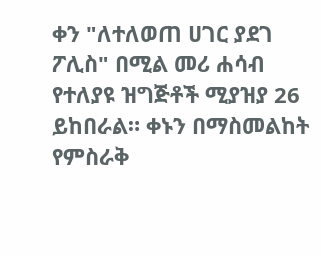ቀን "ለተለወጠ ሀገር ያደገ ፖሊስ" በሚል መሪ ሐሳብ የተለያዩ ዝግጅቶች ሚያዝያ 26 ይከበራል። ቀኑን በማስመልከት የምስራቅ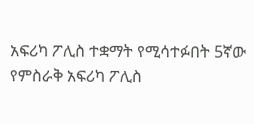አፍሪካ ፖሊስ ተቋማት የሚሳተፉበት 5ኛው የምስራቅ አፍሪካ ፖሊስ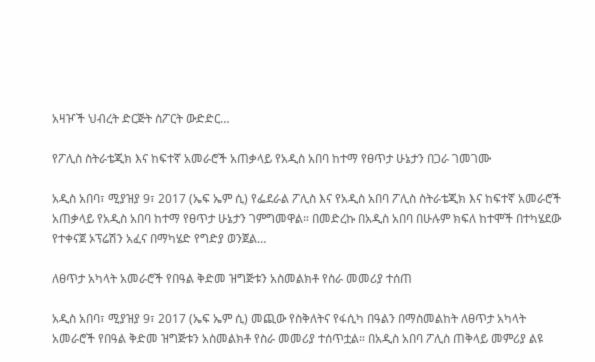አዛዦች ህብረት ድርጅት ስፖርት ውድድር…

የፖሊስ ስትራቴጂክ እና ከፍተኛ አመራሮች አጠቃላይ የአዲስ አበባ ከተማ የፀጥታ ሁኔታን በጋራ ገመገሙ

አዲስ አበባ፣ ሚያዝያ 9፣ 2017 (ኤፍ ኤም ሲ) የፌደራል ፖሊስ እና የአዲስ አበባ ፖሊስ ስትራቴጂክ እና ከፍተኛ አመራሮች አጠቃላይ የአዲስ አበባ ከተማ የፀጥታ ሁኔታን ገምግመዋል። በመድረኩ በአዲስ አበባ በሁሉም ክፍለ ከተሞች በተካሄደው የተቀናጀ ኦፕሬሽን አፈና በማካሄድ የግድያ ወንጀል…

ለፀጥታ አካላት አመራሮች የበዓል ቅድመ ዝግጅቱን አስመልክቶ የስራ መመሪያ ተሰጠ

አዲስ አበባ፣ ሚያዝያ 9፣ 2017 (ኤፍ ኤም ሲ) መጪው የስቅለትና የፋሲካ በዓልን በማስመልከት ለፀጥታ አካላት አመራሮች የበዓል ቅድመ ዝግጅቱን አስመልክቶ የስራ መመሪያ ተሰጥቷል። በአዲስ አበባ ፖሊስ ጠቅላይ መምሪያ ልዩ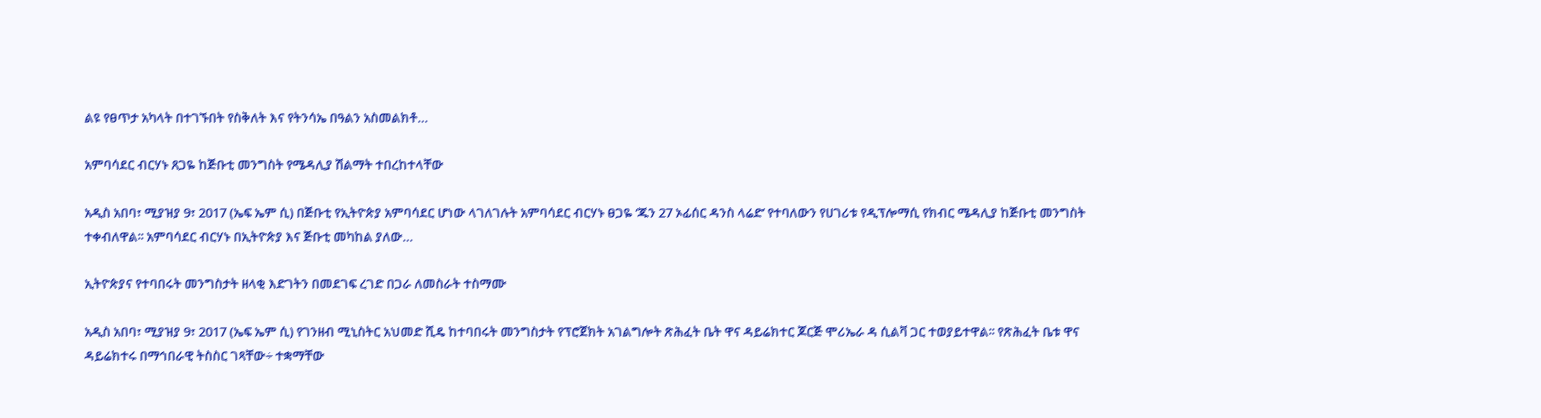ልዩ የፀጥታ አካላት በተገኙበት የስቅለት እና የትንሳኤ በዓልን አስመልክቶ…

አምባሳደር ብርሃኑ ጸጋዬ ከጅቡቲ መንግስት የሜዳሊያ ሽልማት ተበረከተላቸው

አዲስ አበባ፣ ሚያዝያ 9፣ 2017 (ኤፍ ኤም ሲ) በጅቡቲ የኢትዮጵያ አምባሳደር ሆነው ላገለገሉት አምባሳደር ብርሃኑ ፀጋዬ ‘ጁን 27 ኦፊሰር ዳንስ ላሬድ’ የተባለውን የሀገሪቱ የዲፕሎማሲ የክብር ሜዳሊያ ከጅቡቲ መንግስት ተቀብለዋል፡፡ አምባሳደር ብርሃኑ በኢትዮጵያ እና ጅቡቲ መካከል ያለው…

ኢትዮጵያና የተባበሩት መንግስታት ዘላቂ እድገትን በመደገፍ ረገድ በጋራ ለመስራት ተስማሙ

አዲስ አበባ፣ ሚያዝያ 9፣ 2017 (ኤፍ ኤም ሲ) የገንዘብ ሚኒስትር አህመድ ሺዴ ከተባበሩት መንግስታት የፕሮጀክት አገልግሎት ጽሕፈት ቤት ዋና ዳይሬክተር ጆርጅ ሞሪኤራ ዳ ሲልቫ ጋር ተወያይተዋል፡፡ የጽሕፈት ቤቱ ዋና ዳይሬክተሩ በማኅበራዊ ትስስር ገጻቸው÷ ተቋማቸው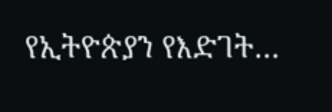የኢትዮጵያን የእድገት…